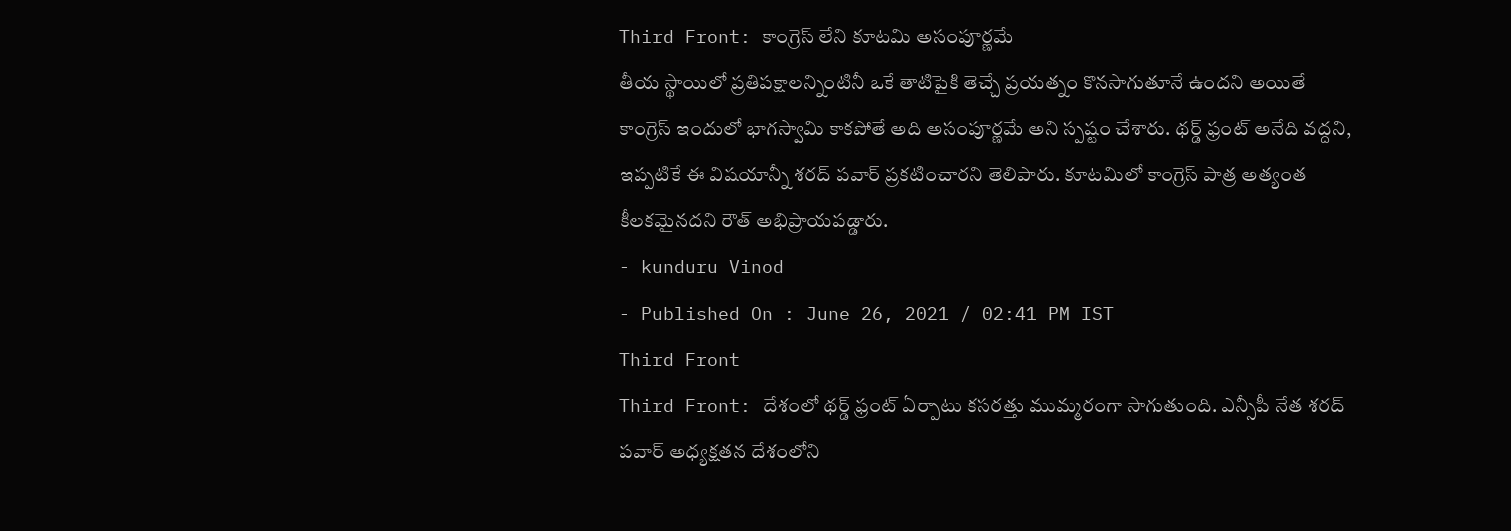Third Front: కాంగ్రెస్ లేని కూటమి అసంపూర్ణమే
తీయ స్థాయిలో ప్రతిపక్షాలన్నింటినీ ఒకే తాటిపైకి తెచ్చే ప్రయత్నం కొనసాగుతూనే ఉందని అయితే కాంగ్రెస్ ఇందులో భాగస్వామి కాకపోతే అది అసంపూర్ణమే అని స్పష్టం చేశారు. థర్డ్ ఫ్రంట్ అనేది వద్దని, ఇప్పటికే ఈ విషయాన్నీ శరద్ పవార్ ప్రకటించారని తెలిపారు. కూటమిలో కాంగ్రెస్ పాత్ర అత్యంత కీలకమైనదని రౌత్ అభిప్రాయపడ్డారు.
- kunduru Vinod
- Published On : June 26, 2021 / 02:41 PM IST
Third Front
Third Front: దేశంలో థర్డ్ ఫ్రంట్ ఏర్పాటు కసరత్తు ముమ్మరంగా సాగుతుంది. ఎన్సీపీ నేత శరద్ పవార్ అధ్యక్షతన దేశంలోని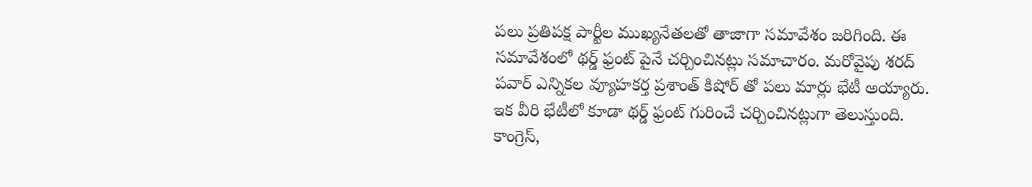పలు ప్రతిపక్ష పార్టీల ముఖ్యనేతలతో తాజాగా సమావేశం జరిగింది. ఈ సమావేశంలో థర్డ్ ఫ్రంట్ పైనే చర్చించినట్లు సమాచారం. మరోవైపు శరద్ పవార్ ఎన్నికల వ్యూహకర్త ప్రశాంత్ కిషోర్ తో పలు మార్లు భేటీ అయ్యారు. ఇక వీరి భేటీలో కూడా థర్డ్ ఫ్రంట్ గురించే చర్చించినట్లుగా తెలుస్తుంది.
కాంగ్రెస్,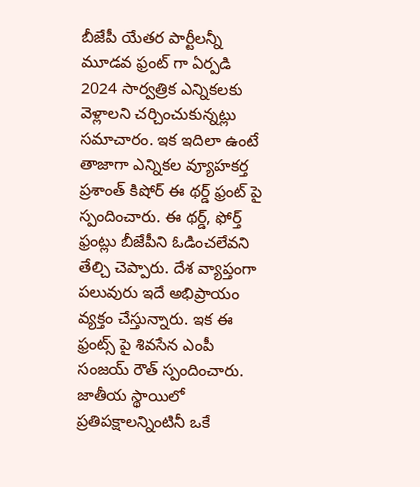బీజేపీ యేతర పార్టీలన్నీ మూడవ ఫ్రంట్ గా ఏర్పడి 2024 సార్వత్రిక ఎన్నికలకు వెళ్లాలని చర్చించుకున్నట్లు సమాచారం. ఇక ఇదిలా ఉంటే తాజాగా ఎన్నికల వ్యూహకర్త ప్రశాంత్ కిషోర్ ఈ థర్డ్ ఫ్రంట్ పై స్పందించారు. ఈ థర్డ్, ఫోర్త్ ఫ్రంట్లు బీజేపీని ఓడించలేవని తేల్చి చెప్పారు. దేశ వ్యాప్తంగా పలువురు ఇదే అభిప్రాయం వ్యక్తం చేస్తున్నారు. ఇక ఈ ఫ్రంట్స్ పై శివసేన ఎంపీ సంజయ్ రౌత్ స్పందించారు.
జాతీయ స్థాయిలో ప్రతిపక్షాలన్నింటినీ ఒకే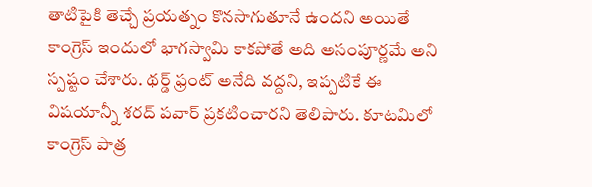తాటిపైకి తెచ్చే ప్రయత్నం కొనసాగుతూనే ఉందని అయితే కాంగ్రెస్ ఇందులో భాగస్వామి కాకపోతే అది అసంపూర్ణమే అని స్పష్టం చేశారు. థర్డ్ ఫ్రంట్ అనేది వద్దని, ఇప్పటికే ఈ విషయాన్నీ శరద్ పవార్ ప్రకటించారని తెలిపారు. కూటమిలో కాంగ్రెస్ పాత్ర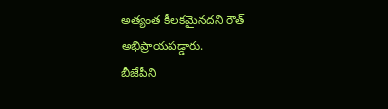అత్యంత కీలకమైనదని రౌత్ అభిప్రాయపడ్డారు.
బీజేపీని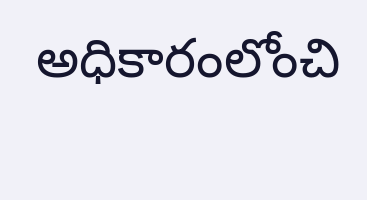అధికారంలోంచి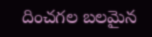దించగల బలమైన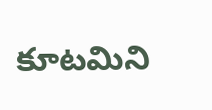కూటమిని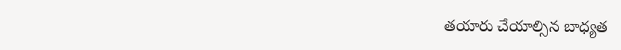తయారు చేయాల్సిన బాధ్యత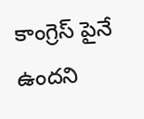కాంగ్రెస్ పైనే ఉందని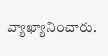వ్యాఖ్యానించారు.